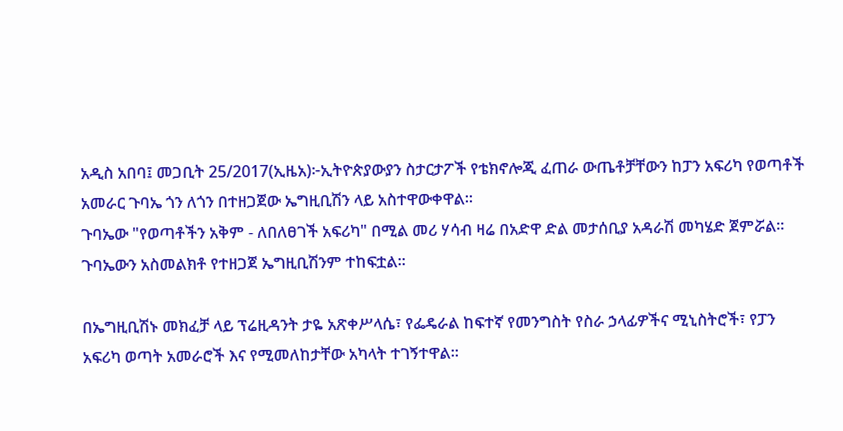አዲስ አበባ፤ መጋቢት 25/2017(ኢዜአ)፦ኢትዮጵያውያን ስታርታፖች የቴክኖሎጂ ፈጠራ ውጤቶቻቸውን ከፓን አፍሪካ የወጣቶች አመራር ጉባኤ ጎን ለጎን በተዘጋጀው ኤግዚቢሽን ላይ አስተዋውቀዋል።
ጉባኤው "የወጣቶችን አቅም - ለበለፀገች አፍሪካ" በሚል መሪ ሃሳብ ዛሬ በአድዋ ድል መታሰቢያ አዳራሽ መካሄድ ጀምሯል።
ጉባኤውን አስመልክቶ የተዘጋጀ ኤግዚቢሽንም ተከፍቷል።

በኤግዚቢሽኑ መክፈቻ ላይ ፕሬዚዳንት ታዬ አጽቀሥላሴ፣ የፌዴራል ከፍተኛ የመንግስት የስራ ኃላፊዎችና ሚኒስትሮች፣ የፓን አፍሪካ ወጣት አመራሮች እና የሚመለከታቸው አካላት ተገኝተዋል።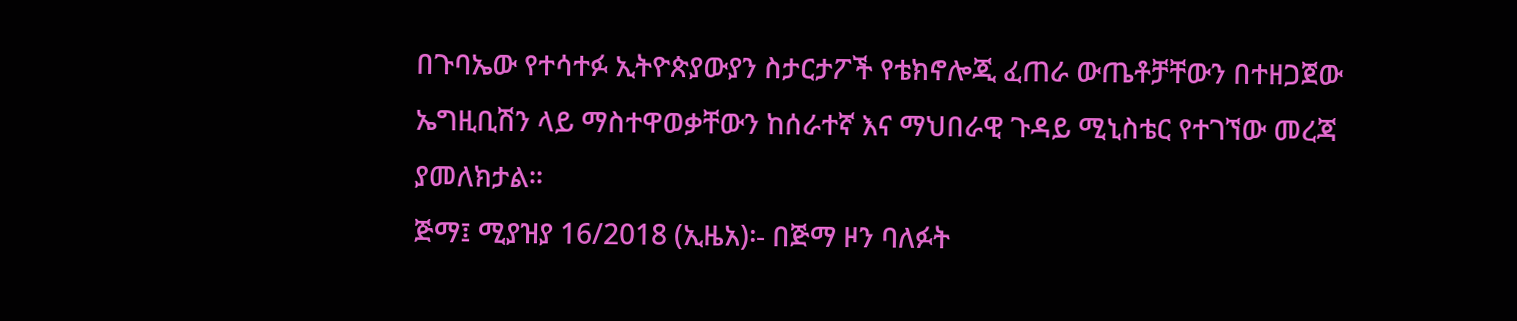በጉባኤው የተሳተፉ ኢትዮጵያውያን ስታርታፖች የቴክኖሎጂ ፈጠራ ውጤቶቻቸውን በተዘጋጀው ኤግዚቢሽን ላይ ማስተዋወቃቸውን ከሰራተኛ እና ማህበራዊ ጉዳይ ሚኒስቴር የተገኘው መረጃ ያመለክታል።
ጅማ፤ ሚያዝያ 16/2018 (ኢዜአ)፡- በጅማ ዞን ባለፉት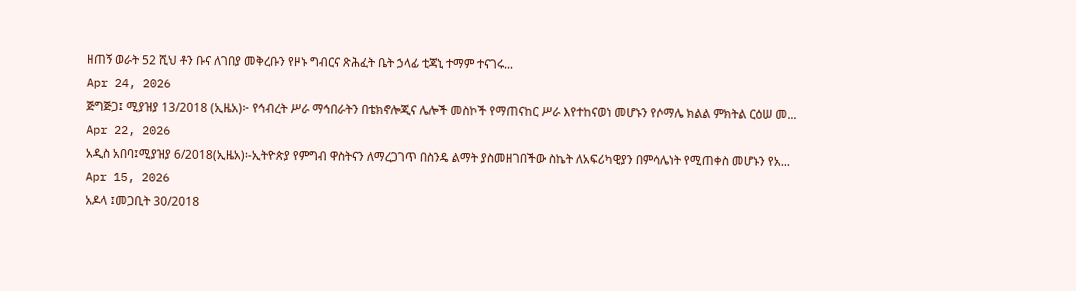ዘጠኝ ወራት 52 ሺህ ቶን ቡና ለገበያ መቅረቡን የዞኑ ግብርና ጽሕፈት ቤት ኃላፊ ቲጃኒ ተማም ተናገሩ...
Apr 24, 2026
ጅግጅጋ፤ ሚያዝያ 13/2018 (ኢዜአ)፦ የኅብረት ሥራ ማኅበራትን በቴክኖሎጂና ሌሎች መስኮች የማጠናከር ሥራ እየተከናወነ መሆኑን የሶማሌ ክልል ምክትል ርዕሠ መ...
Apr 22, 2026
አዲስ አበባ፤ሚያዝያ 6/2018(ኢዜአ)፡-ኢትዮጵያ የምግብ ዋስትናን ለማረጋገጥ በስንዴ ልማት ያስመዘገበችው ስኬት ለአፍሪካዊያን በምሳሌነት የሚጠቀስ መሆኑን የአ...
Apr 15, 2026
አዶላ ፤መጋቢት 30/2018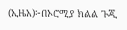(ኢዜአ)፦በኦሮሚያ ክልል ጉጂ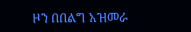ዞን በበልግ አዝመራ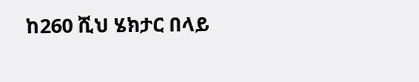ከ260 ሺህ ሄክታር በላይ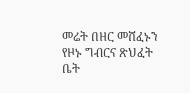መሬት በዘር መሸፈኑን የዞኑ ግብርና ጽህፈት ቤት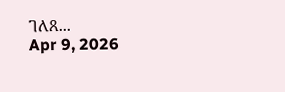ገለጸ...
Apr 9, 2026